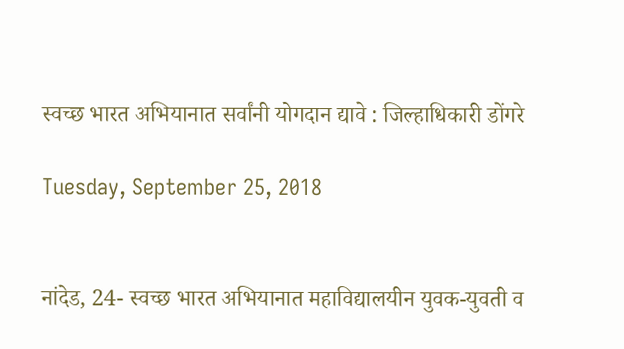स्‍वच्‍छ भार‍त अभियानात सर्वांनी योगदान द्यावे : जिल्‍हाधिकारी डोंगरे

Tuesday, September 25, 2018


नांदेड, 24- स्‍वच्‍छ भारत अभियानात महाविद्यालयीन युवक-युवती व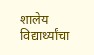शालेय विद्यार्थ्‍यांचा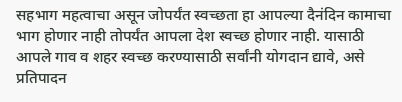सहभाग महत्‍वाचा असून जोपर्यंत स्‍वच्‍छता हा आपल्‍या दैनंदिन कामाचा भाग होणार नाही तोपर्यंत आपला देश स्‍वच्‍छ होणार नाही. यासाठी आपले गाव व शहर स्‍वच्‍छ करण्‍यासाठी सर्वांनी योगदान द्यावे, असे प्रतिपादन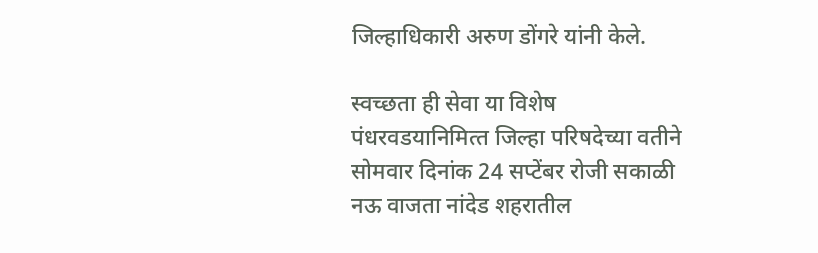जिल्‍हाधिकारी अरुण डोंगरे यांनी केले.

स्‍वच्‍छता ही सेवा या विशेष पंधरवडयानिमित्‍त जिल्‍हा परिषदेच्‍या वतीने सोमवार दिनांक 24 सप्‍टेंबर रोजी सकाळी नऊ वाजता नांदेड शहरातील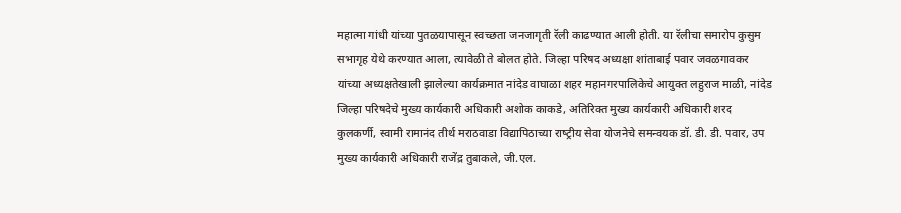महात्‍मा गांधी यांच्‍या पुतळयापासून स्‍वच्‍छता जनजागृती रॅली काढण्‍यात आली होती. या रॅलीचा समारोप कुसुम सभागृह येथे करण्‍यात आला, त्‍यावेळी ते बोलत होते. जिल्‍हा प‍रिषद अध्‍यक्षा शांताबाई पवार जवळगावकर यांच्‍या अध्‍यक्षतेखाली झालेल्‍या कार्यक्रमात नांदेड वाघाळा शहर महानग‍रपालिकेचे आयुक्‍त लहुराज माळी, नांदेड जिल्‍हा परिषदेचे मुख्‍य कार्यकारी अधिकारी अशोक काकडे, अतिरिक्‍त मुख्‍य कार्यकारी अधिकारी शरद कुलकर्णी, स्‍वामी रामानंद तीर्थ मराठवाडा विद्यापिठाच्‍या राष्‍ट्रीय सेवा योजनेचे समन्‍वयक डॉ. डी. डी. पवार, उप मुख्‍य कार्यकारी अधिकारी राजेंद्र तुबाकले, जी.एल.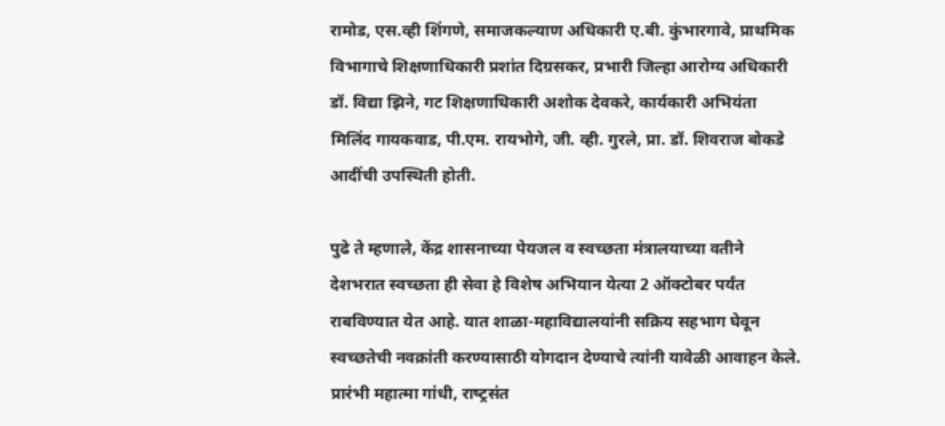रामोड, एस.व्‍ही शिंगणे, समाजकल्‍याण अधिकारी ए.बी. कुंभारगावे, प्राथमि‍क विभागाचे शिक्षणाधिकारी प्रशांत दिग्रसकर, प्रभारी जिल्‍हा आरोग्‍य अधिकारी डॉ. विद्या झिने, गट शिक्षणाधिकारी अशोक देवकरे, कार्यकारी अभियंता मिलिंद गायकवाड, पी.एम. रायभोगे, जी. व्‍ही. गुरले, प्रा. डॉ. शिवराज बोकडे आदींची उपस्थिती होती.

पुढे ते म्‍हणाले, केंद्र शासनाच्‍या पेयजल व स्‍वच्‍छता मंत्रालयाच्‍या वतीने देशभरात स्‍वच्‍छता ही सेवा हे विशेष अभियान येत्‍या 2 ऑक्‍टोबर पर्यंत राबविण्‍यात येत आहे. यात शाळा-महाविद्यालयांनी सक्रिय सहभाग घेवून स्‍वच्‍छतेची नवक्रांती करण्‍यासाठी योगदान देण्‍याचे त्‍यांनी यावेळी आवाहन केले. प्रारंभी महात्‍मा गांधी, राष्‍ट्रसंत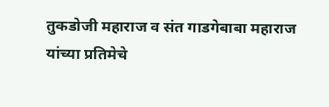तुकडोजी महाराज व संत गाडगेबाबा महाराज यांच्‍या प्रतिमेचे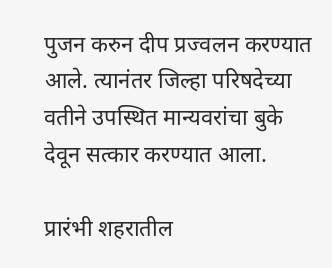पुजन करुन दीप प्रज्‍वलन करण्‍यात आले. त्‍यानंतर जिल्‍हा परिषदेच्‍या वतीने उपस्थित मान्‍यवरांचा बुके देवून सत्‍कार करण्‍यात आला.

प्रारंभी शहरातील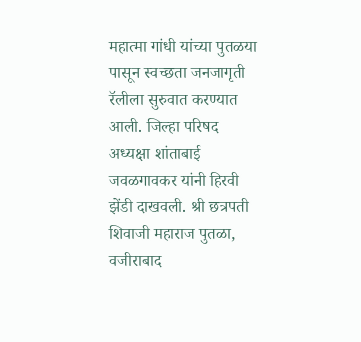महात्‍मा गांधी यांच्‍या पुतळया पासून स्‍वच्‍छता जनजागृती रॅलीला सुरुवात करण्‍यात आली. जिल्‍हा परिषद अध्‍यक्षा शांताबाई जवळगावकर यांनी हिरवी झेंडी दाखवली. श्री छत्रपती शिवाजी महाराज पुतळा, वजीराबाद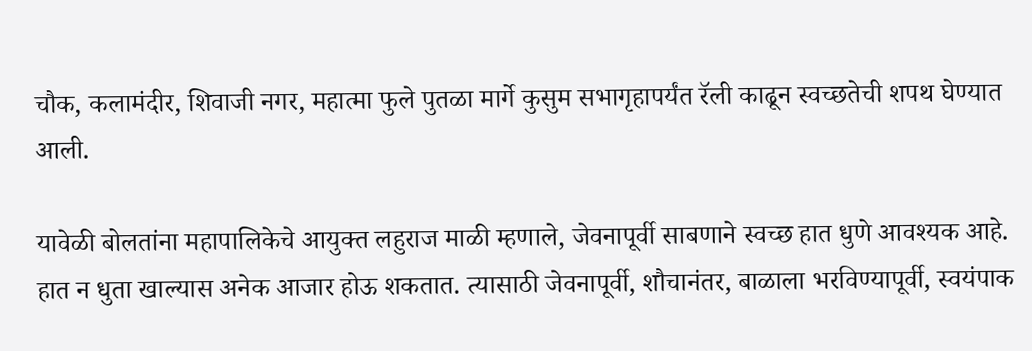चौक, कलामंदीर, शिवाजी नगर, महात्‍मा फुले पुतळा मार्गे कुसुम सभागृहापर्यंत रॅली काढून स्‍वच्‍छतेची शपथ घेण्‍यात आली.

यावेळी बोलतांना महापालिकेचे आयुक्‍त लहुराज माळी म्‍हणाले, जेवनापूर्वी साबणाने स्‍वच्‍छ हात धुणे आवश्‍यक आहे. हात न धुता खाल्‍यास अनेक आजार होऊ शकतात. त्‍यासाठी जेवनापूर्वी, शौचानंतर, बाळाला भरविण्‍यापूर्वी, स्‍वयंपाक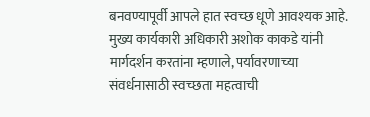बनवण्‍यापूर्वी आपले हात स्‍वच्‍छ धूणे आवश्‍यक आहे. मुख्‍य कार्यकारी अधिकारी अशोक काकडे यांनी मार्गदर्शन करतांना म्‍हणाले, पर्यावरणाच्‍या संवर्धनासाठी स्‍वच्‍छता महत्‍वाची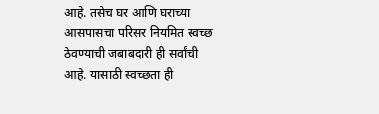आहे. तसेच घर आणि घराच्‍या आसपासचा परिसर नियमित स्‍वच्‍छ ठेवण्‍याची जबाबदारी ही सर्वांची आहे. यासाठी स्‍वच्‍छता ही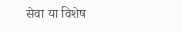सेवा या विशेष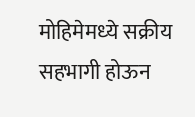मोहिमेमध्‍ये सक्रीय सहभागी होऊन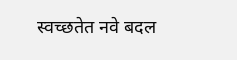स्‍वच्‍छतेत नवे बदल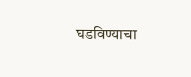घडविण्‍याचा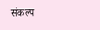संकल्‍प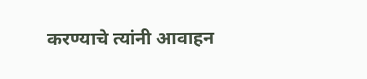करण्‍याचे त्‍यांनी आवाहन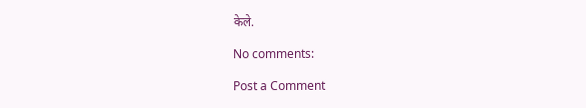केले.

No comments:

Post a Comment